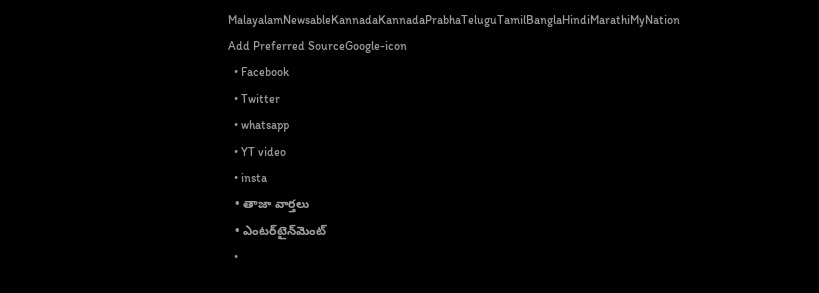MalayalamNewsableKannadaKannadaPrabhaTeluguTamilBanglaHindiMarathiMyNation
Add Preferred SourceGoogle-icon
  • Facebook
  • Twitter
  • whatsapp
  • YT video
  • insta
  • తాజా వార్తలు
  • ఎంటర్‌టైన్‌మెంట్
  •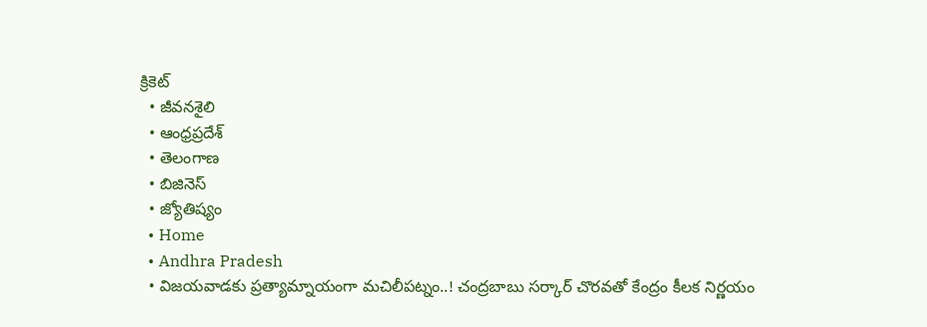క్రికెట్
  • జీవనశైలి
  • ఆంధ్రప్రదేశ్
  • తెలంగాణ
  • బిజినెస్
  • జ్యోతిష్యం
  • Home
  • Andhra Pradesh
  • విజయవాడకు ప్రత్యామ్నాయంగా మచిలీపట్నం..! చంద్రబాబు సర్కార్ చొరవతో కేంద్రం కీలక నిర్ణయం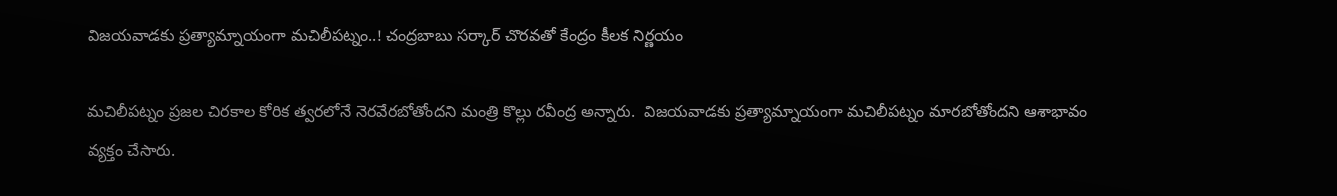విజయవాడకు ప్రత్యామ్నాయంగా మచిలీపట్నం..! చంద్రబాబు సర్కార్ చొరవతో కేంద్రం కీలక నిర్ణయం

మచిలీపట్నం ప్రజల చిరకాల కోరిక త్వరలోనే నెరవేరబోతోందని మంత్రి కొల్లు రవీంద్ర అన్నారు.  విజయవాడకు ప్రత్యామ్నాయంగా మచిలీపట్నం మారబోతోందని ఆశాభావం వ్యక్తం చేసారు.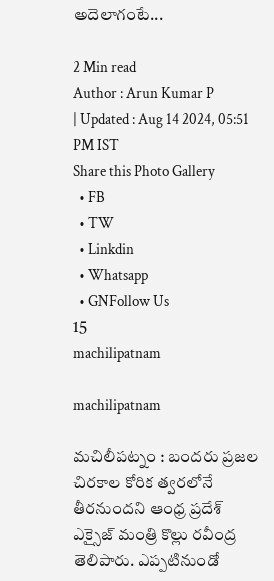అదెలాగంటే...

2 Min read
Author : Arun Kumar P
| Updated : Aug 14 2024, 05:51 PM IST
Share this Photo Gallery
  • FB
  • TW
  • Linkdin
  • Whatsapp
  • GNFollow Us
15
machilipatnam

machilipatnam

మచిలీపట్నం : బందరు ప్రజల చిరకాల కోరిక త్వరలోనే తీరనుందని ఆంధ్ర ప్రదేశ్ ఎక్సైజ్ మంత్రి కొల్లు రవీంద్ర తెలిపారు. ఎప్పటినుండో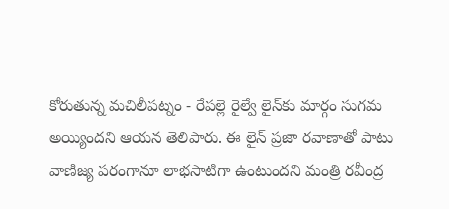కోరుతున్న మచిలీపట్నం - రేపల్లె రైల్వే లైన్‌కు మార్గం సుగమ అయ్యిందని ఆయన తెలిపారు. ఈ లైన్ ప్రజా రవాణాతో పాటు వాణిజ్య పరంగానూ లాభసాటిగా ఉంటుందని మంత్రి రవీంద్ర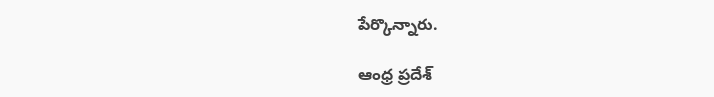పేర్కొన్నారు.

ఆంధ్ర ప్రదేశ్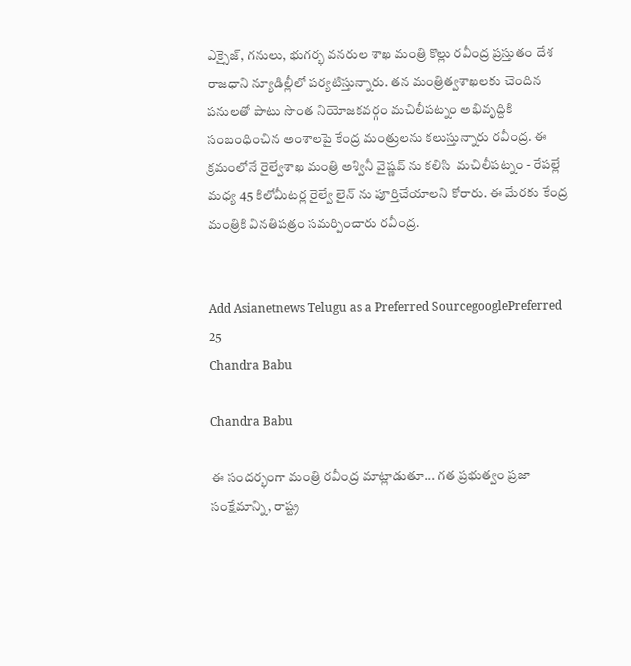ఎక్సైజ్, గనులు, భుగర్భ వనరుల శాఖ మంత్రి కొల్లు రవీంద్ర ప్రస్తుతం దేశ రాజధాని న్యూడిల్లీలో పర్యటిస్తున్నారు. తన మంత్రిత్వశాఖలకు చెందిన పనులతో పాటు సొంత నియోజకవర్గం మచిలీపట్నం అభివృద్దికి సంబంధించిన అంశాలపై కేంద్ర మంత్రులను కలుస్తున్నారు రవీంద్ర. ఈ క్రమంలోనే రైల్వేశాఖ మంత్రి అశ్వినీ వైష్ణవ్ ను కలిసి  మచిలీపట్నం - రేపల్లే మధ్య 45 కిలోమీటర్ల రైల్వే లైన్ ను పూర్తిచేయాలని కోరారు. ఈ మేరకు కేంద్ర మంత్రికి వినతిపత్రం సమర్పించారు రవీంద్ర.


Add Asianetnews Telugu as a Preferred SourcegooglePreferred
25
Chandra Babu

Chandra Babu

ఈ సందర్భంగా మంత్రి రవీంద్ర మాట్లాడుతూ... గత ప్రభుత్వం ప్రజా సంక్షేమాన్ని, రాష్ట్ర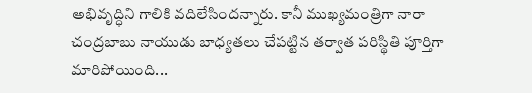అభివృద్ధిని గాలికి వదిలేసిందన్నారు. కానీ ముఖ్యమంత్రిగా నారా చంద్రబాబు నాయుడు బాధ్యతలు చేపట్టిన తర్వాత పరిస్థితి పూర్తిగా మారిపోయింది...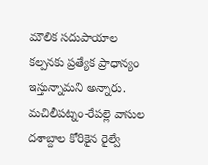మౌలిక సదుపాయాల కల్పనకు ప్రత్యేక ప్రాధాన్యం ఇస్తున్నామని అన్నారు.  మచిలీపట్నం‌-రేపల్లె వాసుల దశాబ్దాల కోరికైన రైల్వే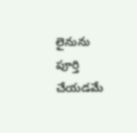లైనును పూర్తి చేయడమే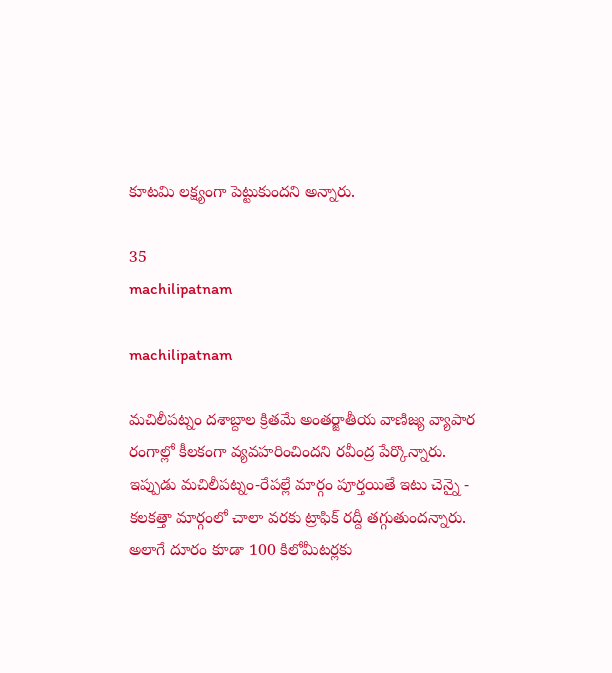కూటమి లక్ష్యంగా పెట్టుకుందని అన్నారు.

35
machilipatnam

machilipatnam

మచిలీపట్నం దశాబ్దాల క్రితమే అంతర్జాతీయ వాణిజ్య వ్యాపార రంగాల్లో కీలకంగా వ్యవహరించిందని రవీంద్ర పేర్కొన్నారు. ఇప్పుడు మచిలీపట్నం-రేపల్లే మార్గం పూర్తయితే ఇటు చెన్నై - కలకత్తా మార్గంలో చాలా వరకు ట్రాఫిక్ రద్దీ తగ్గుతుందన్నారు. అలాగే దూరం కూడా 100 కిలోమీటర్లకు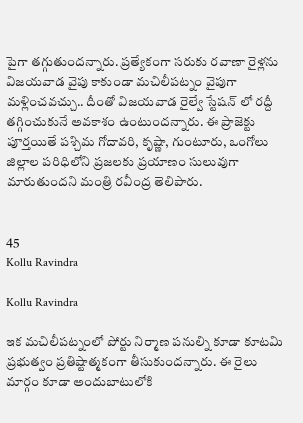పైగా తగ్గుతుందన్నారు. ప్రత్యేకంగా సరుకు రవాణా రైళ్లను విజయవాడ వైపు కాకుండా మచిలీపట్నం వైపుగా మళ్లించవచ్చు.. దీంతో విజయవాడ రైల్వే స్టేషన్ లో రద్దీ తగ్గించుకునే అవకాశం ఉంటుందన్నారు. ఈ ప్రాజెక్టు పూర్తయితే పశ్చిమ గోదావరి, కృష్ణా, గుంటూరు, ఒంగోలు జిల్లాల పరిధిలోని ప్రజలకు ప్రయాణం సులువుగా మారుతుందని మంత్రి రవీంద్ర తెలిపారు.


45
Kollu Ravindra

Kollu Ravindra

ఇక మచిలీపట్నంలో పోర్టు నిర్మాణ పనుల్ని కూడా కూటమి ప్రభుత్వం ప్రతిష్టాత్మకంగా తీసుకుందన్నారు. ఈ రైలు మార్గం కూడా అందుబాటులోకి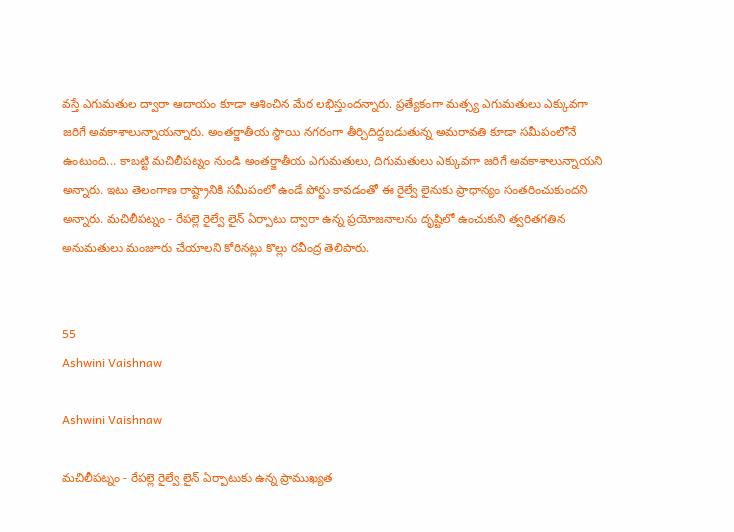వస్తే ఎగుమతుల ద్వారా ఆదాయం కూడా ఆశించిన మేర లభిస్తుందన్నారు. ప్రత్యేకంగా మత్స్య ఎగుమతులు ఎక్కువగా జరిగే అవకాశాలున్నాయన్నారు. అంతర్జాతీయ స్థాయి నగరంగా తీర్చిదిద్దబడుతున్న అమరావతి కూడా సమీపంలోనే ఉంటుంది... కాబట్టి మచిలీపట్నం నుండి అంతర్జాతీయ ఎగుమతులు, దిగుమతులు ఎక్కువగా జరిగే అవకాశాలున్నాయని అన్నారు. ఇటు తెలంగాణ రాష్ట్రానికి సమీపంలో ఉండే పోర్టు కావడంతో ఈ రైల్వే లైనుకు ప్రాధాన్యం సంతరించుకుందని అన్నారు. మచిలీపట్నం - రేపల్లె రైల్వే లైన్ ఏర్పాటు ద్వారా ఉన్న ప్రయోజనాలను దృష్టిలో ఉంచుకుని త్వరితగతిన అనుమతులు మంజూరు చేయాలని కోరినట్లు కొల్లు రవీంద్ర తెలిపారు.


55
Ashwini Vaishnaw

Ashwini Vaishnaw

మచిలీపట్నం - రేపల్లె రైల్వే లైన్ ఏర్పాటుకు ఉన్న ప్రాముఖ్యత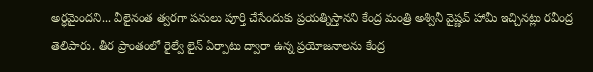అర్ధమైందని... వీలైనంత త్వరగా పనులు పూర్తి చేసేందుకు ప్రయత్నిస్తానని కేంద్ర మంత్రి అశ్వినీ వైష్ణవ్ హామీ ఇచ్చినట్లు రవీంద్ర తెలిపారు. తీర ప్రాంతంలో రైల్వే లైన్ ఏర్పాటు ద్వారా ఉన్న ప్రయోజనాలను కేంద్ర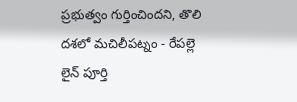ప్రభుత్వం గుర్తించిందని, తొలి దశలో మచిలీపట్నం - రేపల్లె లైన్ పూర్తి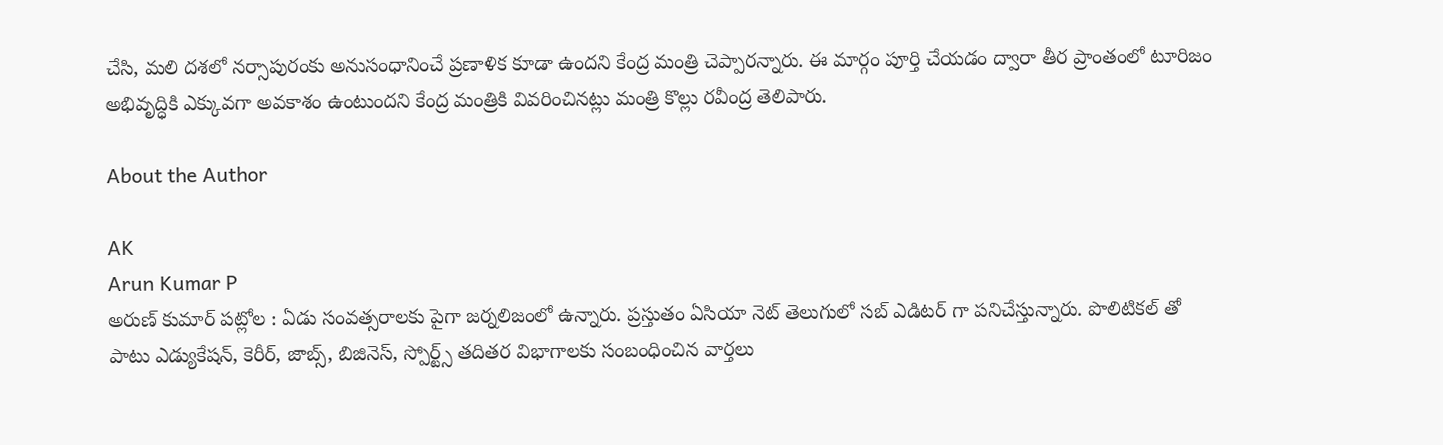చేసి, మలి దశలో నర్సాపురంకు అనుసంధానించే ప్రణాళిక కూడా ఉందని కేంద్ర మంత్రి చెప్పారన్నారు. ఈ మార్గం పూర్తి చేయడం ద్వారా తీర ప్రాంతంలో టూరిజం అభివృద్ధికి ఎక్కువగా అవకాశం ఉంటుందని కేంద్ర మంత్రికి వివరించినట్లు మంత్రి కొల్లు రవీంద్ర తెలిపారు.

About the Author

AK
Arun Kumar P
అరుణ్ కుమార్ పట్లోల : ఏడు సంవత్సరాలకు పైగా జర్నలిజంలో ఉన్నారు. ప్రస్తుతం ఏసియా నెట్ తెలుగులో సబ్ ఎడిటర్ గా పనిచేస్తున్నారు. పొలిటికల్ తో పాటు ఎడ్యుకేషన్, కెరీర్, జాబ్స్, బిజినెస్, స్పోర్ట్స్ తదితర విభాగాలకు సంబంధించిన వార్తలు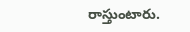రాస్తుంటారు.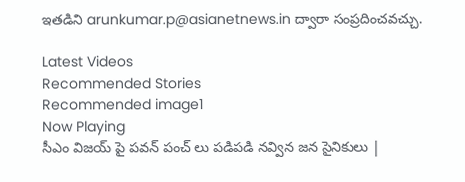ఇతడిని arunkumar.p@asianetnews.in ద్వారా సంప్రదించవచ్చు.

Latest Videos
Recommended Stories
Recommended image1
Now Playing
సీఎం విజయ్ పై పవన్ పంచ్ లు పడిపడి నవ్విన జన సైనికులు |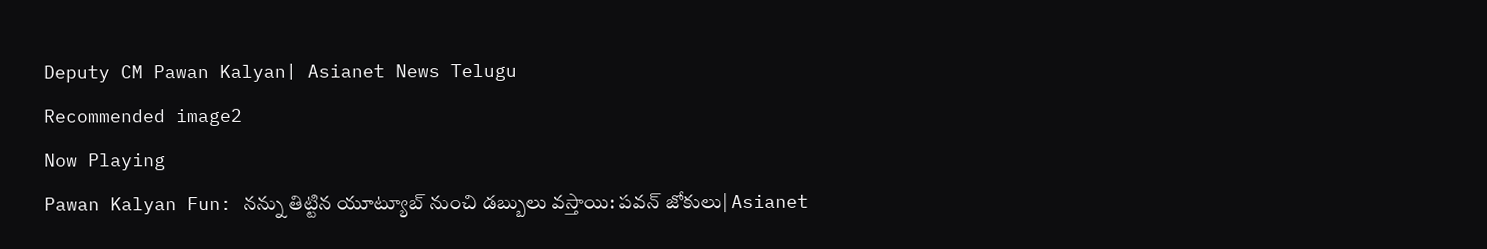Deputy CM Pawan Kalyan| Asianet News Telugu
Recommended image2
Now Playing
Pawan Kalyan Fun: నన్ను తిట్టిన యూట్యూబ్ నుంచి డబ్బులు వస్తాయి: పవన్ జోకులు| Asianet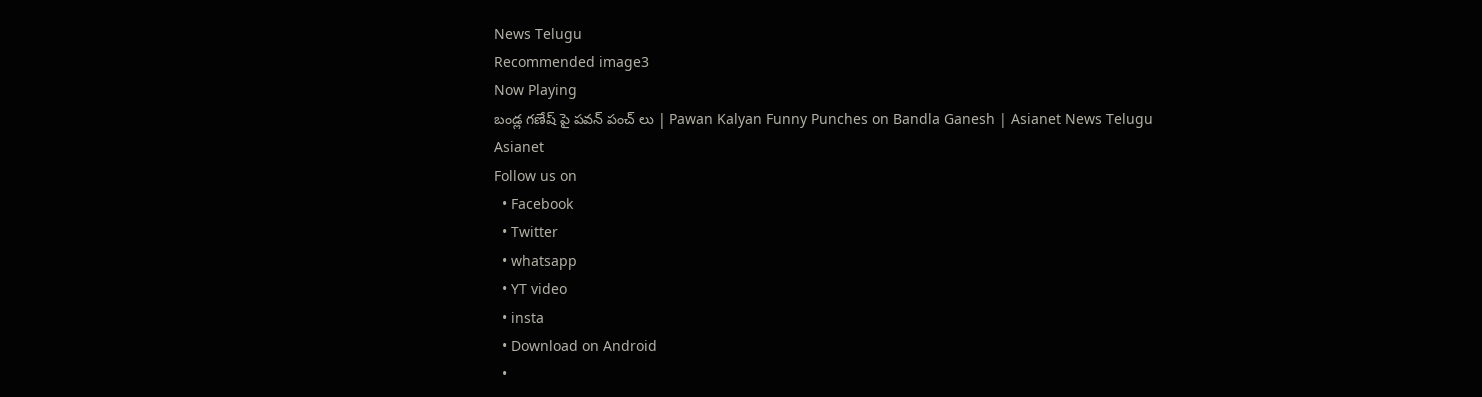News Telugu
Recommended image3
Now Playing
బండ్ల గణేష్ పై పవన్ పంచ్ లు | Pawan Kalyan Funny Punches on Bandla Ganesh | Asianet News Telugu
Asianet
Follow us on
  • Facebook
  • Twitter
  • whatsapp
  • YT video
  • insta
  • Download on Android
  •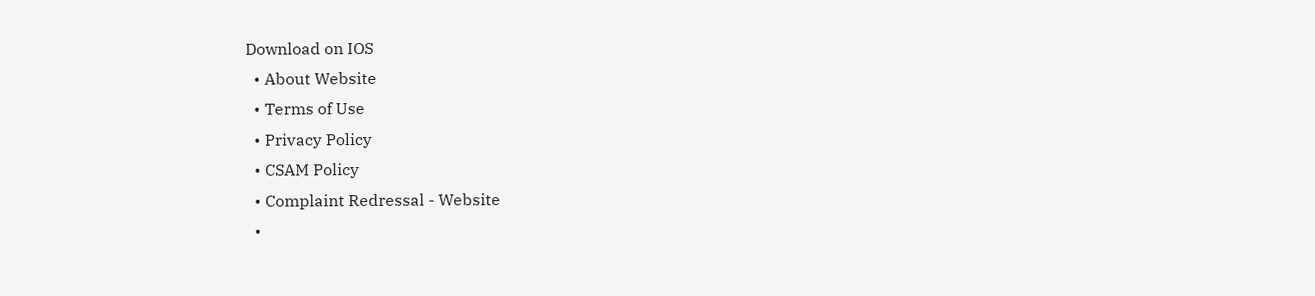Download on IOS
  • About Website
  • Terms of Use
  • Privacy Policy
  • CSAM Policy
  • Complaint Redressal - Website
  •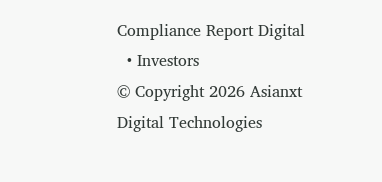Compliance Report Digital
  • Investors
© Copyright 2026 Asianxt Digital Technologies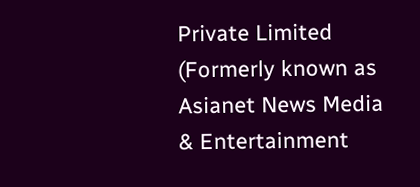Private Limited (Formerly known as Asianet News Media & Entertainment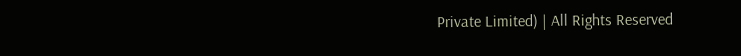Private Limited) | All Rights Reserved